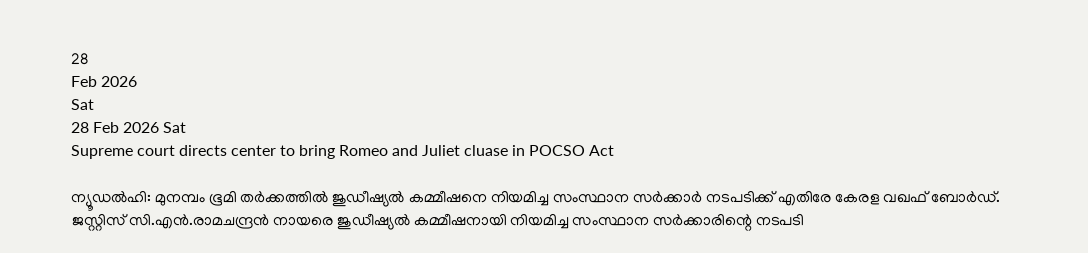28
Feb 2026
Sat
28 Feb 2026 Sat
Supreme court directs center to bring Romeo and Juliet cluase in POCSO Act

ന്യൂഡല്‍ഹി: മുനമ്പം ഭൂമി തര്‍ക്കത്തില്‍ ജുഡീഷ്യല്‍ കമ്മീഷനെ നിയമിച്ച സംസ്ഥാന സര്‍ക്കാര്‍ നടപടിക്ക് എതിരേ കേരള വഖഫ് ബോര്‍ഡ്. ജസ്റ്റിസ് സി.എന്‍.രാമചന്ദ്രന്‍ നായരെ ജുഡീഷ്യല്‍ കമ്മീഷനായി നിയമിച്ച സംസ്ഥാന സര്‍ക്കാരിന്റെ നടപടി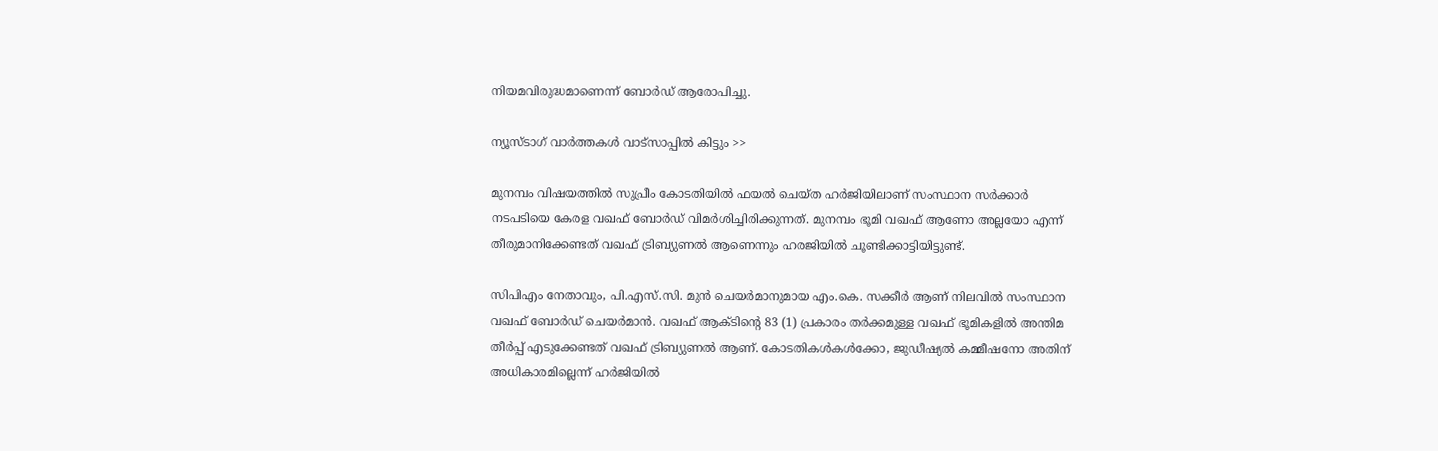നിയമവിരുദ്ധമാണെന്ന് ബോര്‍ഡ് ആരോപിച്ചു.

ന്യൂസ്ടാഗ് വാര്‍ത്തകള്‍ വാട്‌സാപ്പില്‍ കിട്ടും >>

മുനമ്പം വിഷയത്തില്‍ സുപ്രീം കോടതിയില്‍ ഫയല്‍ ചെയ്ത ഹര്‍ജിയിലാണ് സംസ്ഥാന സര്‍ക്കാര്‍ നടപടിയെ കേരള വഖഫ് ബോര്‍ഡ് വിമര്‍ശിച്ചിരിക്കുന്നത്. മുനമ്പം ഭൂമി വഖഫ് ആണോ അല്ലയോ എന്ന് തീരുമാനിക്കേണ്ടത് വഖഫ് ട്രിബ്യുണല്‍ ആണെന്നും ഹരജിയില്‍ ചൂണ്ടിക്കാട്ടിയിട്ടുണ്ട്.

സിപിഎം നേതാവും, പി.എസ്.സി. മുന്‍ ചെയര്‍മാനുമായ എം.കെ. സക്കീര്‍ ആണ് നിലവില്‍ സംസ്ഥാന വഖഫ് ബോര്‍ഡ് ചെയര്‍മാന്‍. വഖഫ് ആക്ടിന്റെ 83 (1) പ്രകാരം തര്‍ക്കമുള്ള വഖഫ് ഭൂമികളില്‍ അന്തിമ തീര്‍പ്പ് എടുക്കേണ്ടത് വഖഫ് ട്രിബ്യുണല്‍ ആണ്. കോടതികള്‍കള്‍ക്കോ, ജുഡീഷ്യല്‍ കമ്മീഷനോ അതിന് അധികാരമില്ലെന്ന് ഹര്‍ജിയില്‍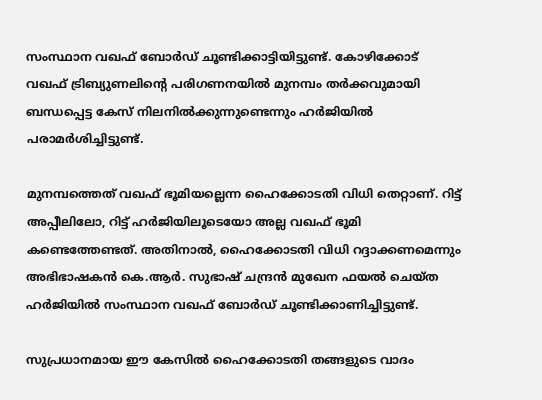സംസ്ഥാന വഖഫ് ബോര്‍ഡ് ചൂണ്ടിക്കാട്ടിയിട്ടുണ്ട്. കോഴിക്കോട് വഖഫ് ട്രിബ്യുണലിന്റെ പരിഗണനയില്‍ മുനമ്പം തര്‍ക്കവുമായി ബന്ധപ്പെട്ട കേസ് നിലനില്‍ക്കുന്നുണ്ടെന്നും ഹര്‍ജിയില്‍ പരാമര്‍ശിച്ചിട്ടുണ്ട്.

മുനമ്പത്തെത് വഖഫ് ഭൂമിയല്ലെന്ന ഹൈക്കോടതി വിധി തെറ്റാണ്. റിട്ട് അപ്പീലിലോ, റിട്ട് ഹര്‍ജിയിലൂടെയോ അല്ല വഖഫ് ഭൂമി കണ്ടെത്തേണ്ടത്. അതിനാല്‍, ഹൈക്കോടതി വിധി റദ്ദാക്കണമെന്നും അഭിഭാഷകന്‍ കെ.ആര്‍. സുഭാഷ് ചന്ദ്രന്‍ മുഖേന ഫയല്‍ ചെയ്ത ഹര്‍ജിയില്‍ സംസ്ഥാന വഖഫ് ബോര്‍ഡ് ചൂണ്ടിക്കാണിച്ചിട്ടുണ്ട്.

സുപ്രധാനമായ ഈ കേസില്‍ ഹൈക്കോടതി തങ്ങളുടെ വാദം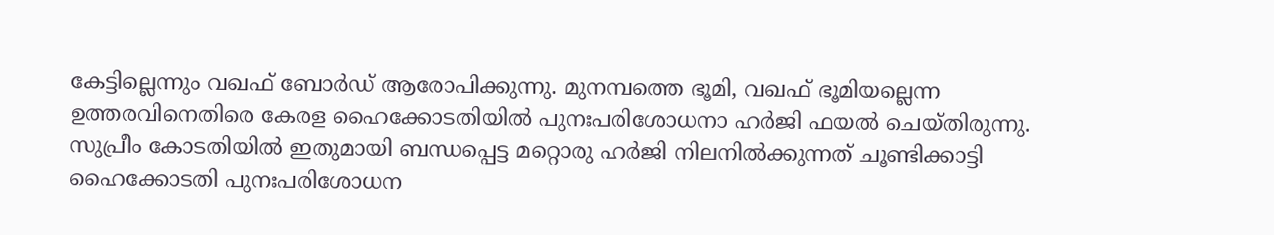കേട്ടില്ലെന്നും വഖഫ് ബോര്‍ഡ് ആരോപിക്കുന്നു. മുനമ്പത്തെ ഭൂമി, വഖഫ് ഭൂമിയല്ലെന്ന ഉത്തരവിനെതിരെ കേരള ഹൈക്കോടതിയില്‍ പുനഃപരിശോധനാ ഹര്‍ജി ഫയല്‍ ചെയ്തിരുന്നു. സുപ്രീം കോടതിയില്‍ ഇതുമായി ബന്ധപ്പെട്ട മറ്റൊരു ഹര്‍ജി നിലനില്‍ക്കുന്നത് ചൂണ്ടിക്കാട്ടി ഹൈക്കോടതി പുനഃപരിശോധന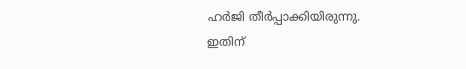ഹര്‍ജി തീര്‍പ്പാക്കിയിരുന്നു. ഇതിന്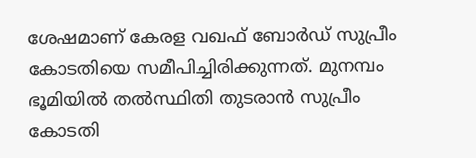ശേഷമാണ് കേരള വഖഫ് ബോര്‍ഡ് സുപ്രീം കോടതിയെ സമീപിച്ചിരിക്കുന്നത്. മുനമ്പം ഭൂമിയില്‍ തല്‍സ്ഥിതി തുടരാന്‍ സുപ്രീം കോടതി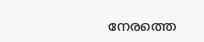നേരത്തെ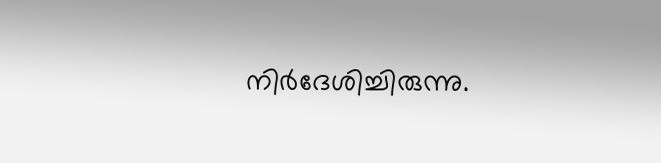നിര്‍ദേശിച്ചിരുന്നു.